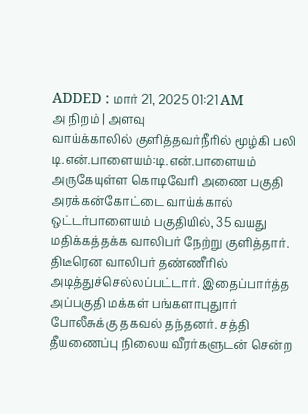ADDED : மார் 21, 2025 01:21 AM
அ நிறம் | அளவு
வாய்க்காலில் குளித்தவர்நீரில் மூழ்கி பலி
டி.என்.பாளையம்:டி.என்.பாளையம் அருகேயுள்ள கொடிவேரி அணை பகுதி அரக்கன்கோட்டை வாய்க்கால் ஒட்டர்பாளையம் பகுதியில், 35 வயது மதிக்கத்தக்க வாலிபர் நேற்று குளித்தார்.
திடீரென வாலிபர் தண்ணீரில் அடித்துச்செல்லப்பட்டார். இதைப்பார்த்த அப்பகுதி மக்கள் பங்களாபுதுார் போலீசுக்கு தகவல் தந்தனர். சத்தி தீயணைப்பு நிலைய வீரர்களுடன் சென்ற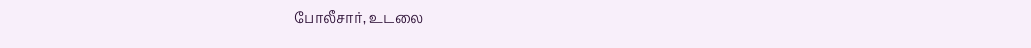போலீசார், உடலை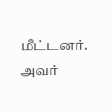மீட்டனர். அவர்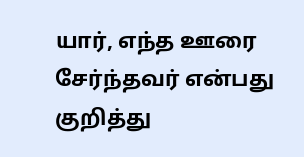யார், எந்த ஊரை சேர்ந்தவர் என்பது குறித்து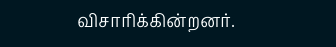விசாரிக்கின்றனர்.